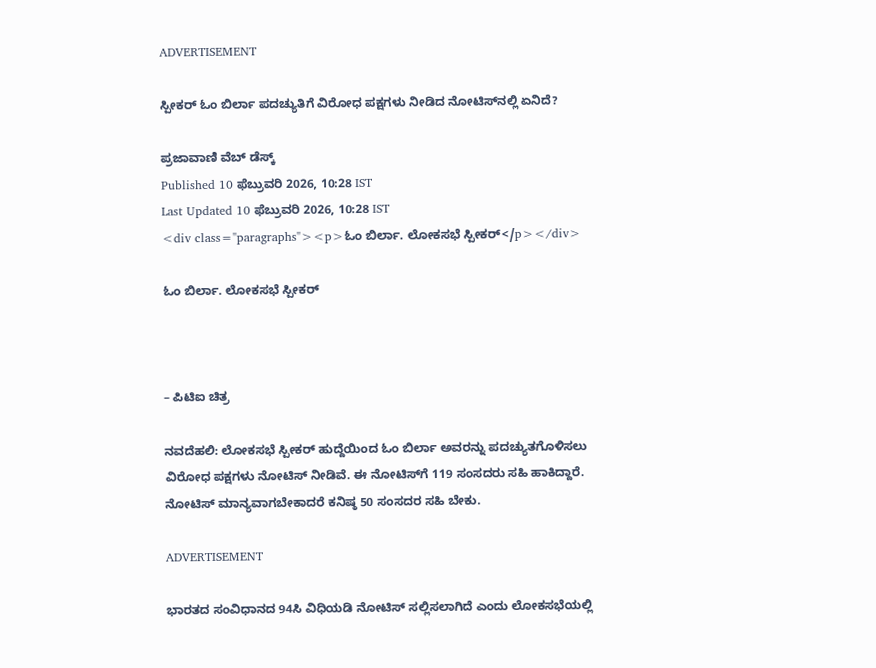ADVERTISEMENT

ಸ್ಪೀಕರ್ ಓಂ ಬಿರ್ಲಾ ಪದಚ್ಯುತಿಗೆ ವಿರೋಧ ಪಕ್ಷಗಳು ನೀಡಿದ ನೋಟಿಸ್‌ನಲ್ಲಿ ಏನಿದೆ?

ಪ್ರಜಾವಾಣಿ ವೆಬ್‌ ಡೆಸ್ಕ್‌
Published 10 ಫೆಬ್ರುವರಿ 2026, 10:28 IST
Last Updated 10 ಫೆಬ್ರುವರಿ 2026, 10:28 IST
<div class="paragraphs"><p>ಓಂ ಬಿರ್ಲಾ. ಲೋಕಸಭೆ ಸ್ಪೀಕರ್</p></div>

ಓಂ ಬಿರ್ಲಾ. ಲೋಕಸಭೆ ಸ್ಪೀಕರ್



– ಪಿಟಿಐ ಚಿತ್ರ

ನವದೆಹಲಿ: ಲೋಕಸಭೆ ಸ್ಪೀಕರ್ ಹುದ್ದೆಯಿಂದ ಓಂ ಬಿರ್ಲಾ ಅವರನ್ನು ಪದಚ್ಯುತಗೊಳಿಸಲು ವಿರೋಧ ಪಕ್ಷಗಳು ನೋಟಿಸ್ ನೀಡಿವೆ. ಈ ನೋಟಿಸ್‌ಗೆ 119 ಸಂಸದರು ಸಹಿ ಹಾಕಿದ್ದಾರೆ. ನೋಟಿಸ್ ಮಾನ್ಯವಾಗಬೇಕಾದರೆ ಕನಿಷ್ಠ 50 ಸಂಸದರ ಸಹಿ ಬೇಕು.

ADVERTISEMENT

ಭಾರತದ ಸಂವಿಧಾನದ 94ಸಿ ವಿಧಿಯಡಿ ನೋಟಿಸ್ ಸಲ್ಲಿಸಲಾಗಿದೆ ಎಂದು ಲೋಕಸಭೆಯಲ್ಲಿ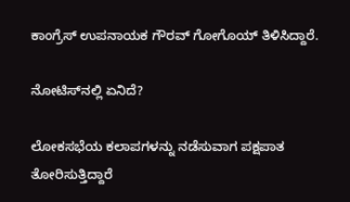ಕಾಂಗ್ರೆಸ್‌ ಉಪನಾಯಕ ಗೌರವ್ ಗೋಗೊಯ್ ತಿಳಿಸಿದ್ದಾರೆ.

ನೋಟಿಸ್‌ನಲ್ಲಿ ಏನಿದೆ?

ಲೋಕಸಭೆಯ ಕಲಾಪಗಳನ್ನು ನಡೆಸುವಾಗ ಪಕ್ಷಪಾತ ತೋರಿಸುತ್ತಿದ್ದಾರೆ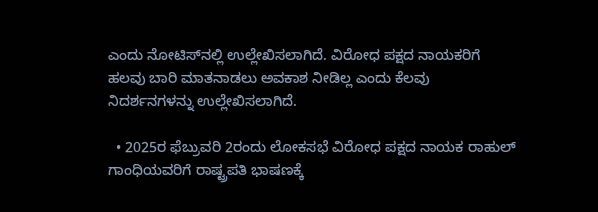ಎಂದು ನೋಟಿಸ್‌ನಲ್ಲಿ ಉಲ್ಲೇಖಿಸಲಾಗಿದೆ. ವಿರೋಧ ಪಕ್ಷದ ನಾಯಕರಿಗೆ ಹಲವು ಬಾರಿ ಮಾತನಾಡಲು ಅವಕಾಶ ನೀಡಿಲ್ಲ ಎಂದು ಕೆಲವು ನಿದರ್ಶನಗಳನ್ನು ಉಲ್ಲೇಖಿಸಲಾಗಿದೆ.

  • 2025ರ ಫೆಬ್ರುವರಿ 2ರಂದು ಲೋಕಸಭೆ ವಿರೋಧ ಪಕ್ಷದ ನಾಯಕ ರಾಹುಲ್ ಗಾಂಧಿಯವರಿಗೆ ರಾಷ್ಟ್ರಪತಿ ಭಾಷಣಕ್ಕೆ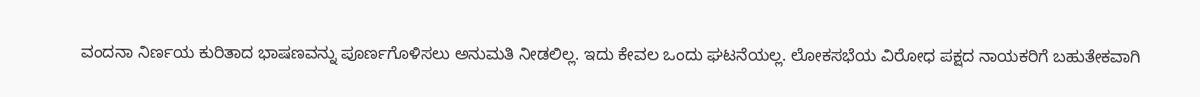ವಂದನಾ ನಿರ್ಣಯ ಕುರಿತಾದ ಭಾಷಣವನ್ನು ಪೂರ್ಣಗೊಳಿಸಲು ಅನುಮತಿ ನೀಡಲಿಲ್ಲ. ಇದು ಕೇವಲ ಒಂದು ಘಟನೆಯಲ್ಲ. ಲೋಕಸಭೆಯ ವಿರೋಧ ಪಕ್ಷದ ನಾಯಕರಿಗೆ ಬಹುತೇಕವಾಗಿ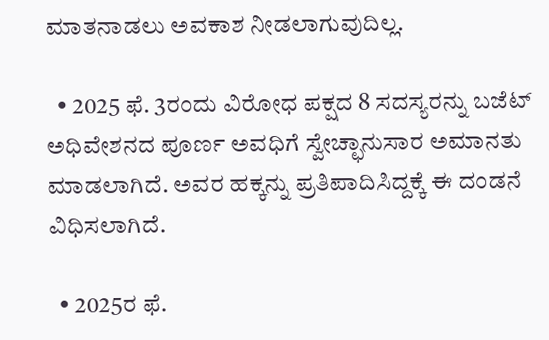ಮಾತನಾಡಲು ಅವಕಾಶ ನೀಡಲಾಗುವುದಿಲ್ಲ.

  • 2025 ಫೆ. 3ರಂದು ವಿರೋಧ ಪಕ್ಷದ 8 ಸದಸ್ಯರನ್ನು ಬಜೆಟ್ ಅಧಿವೇಶನದ ಪೂರ್ಣ ಅವಧಿಗೆ ಸ್ವೇಚ್ಛಾನುಸಾರ ಅಮಾನತು ಮಾಡಲಾಗಿದೆ. ಅವರ ಹಕ್ಕನ್ನು ಪ್ರತಿಪಾದಿಸಿದ್ದಕ್ಕೆ ಈ ದಂಡನೆ ವಿಧಿಸಲಾಗಿದೆ.

  • 2025ರ ಫೆ.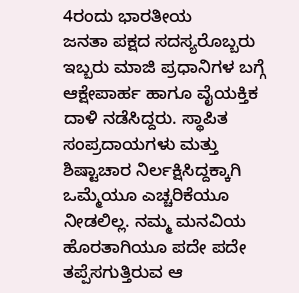4ರಂದು ಭಾರತೀಯ ಜನತಾ ‍ಪಕ್ಷದ ಸದಸ್ಯರೊಬ್ಬರು ಇಬ್ಬರು ಮಾಜಿ ಪ್ರಧಾನಿಗಳ ಬಗ್ಗೆ ಆಕ್ಷೇಪಾರ್ಹ ಹಾಗೂ ವೈಯಕ್ತಿಕ ದಾಳಿ ನಡೆಸಿದ್ದರು. ಸ್ಥಾಪಿತ ಸಂಪ್ರದಾಯಗಳು ಮತ್ತು ಶಿಷ್ಟಾಚಾರ ನಿರ್ಲಕ್ಷಿಸಿದ್ದಕ್ಕಾಗಿ ಒಮ್ಮೆಯೂ ಎಚ್ಚರಿಕೆಯೂ ನೀಡಲಿಲ್ಲ. ನಮ್ಮ ಮನವಿಯ ಹೊರತಾಗಿಯೂ ಪದೇ ಪದೇ ತಪ್ಪೆಸಗುತ್ತಿರುವ ಆ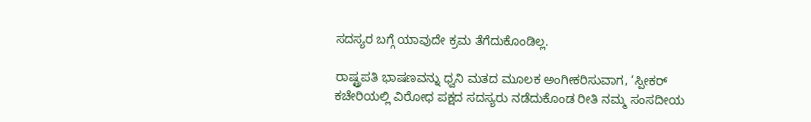ಸದಸ್ಯರ ಬಗ್ಗೆ ಯಾವುದೇ ಕ್ರಮ ತೆಗೆದುಕೊಂಡಿಲ್ಲ.

ರಾಷ್ಟ್ರಪತಿ ಭಾಷಣವನ್ನು ಧ್ವನಿ ಮತದ ಮೂಲಕ ಅಂಗೀಕರಿಸುವಾಗ, ‘ಸ್ಪೀಕರ್ ಕಚೇರಿಯಲ್ಲಿ ವಿರೋಧ ಪಕ್ಷದ ಸದಸ್ಯರು ನಡೆದುಕೊಂಡ ರೀತಿ ನಮ್ಮ ಸಂಸದೀಯ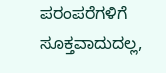ಪರಂಪರೆಗಳಿಗೆ ಸೂಕ್ತವಾದುದಲ್ಲ,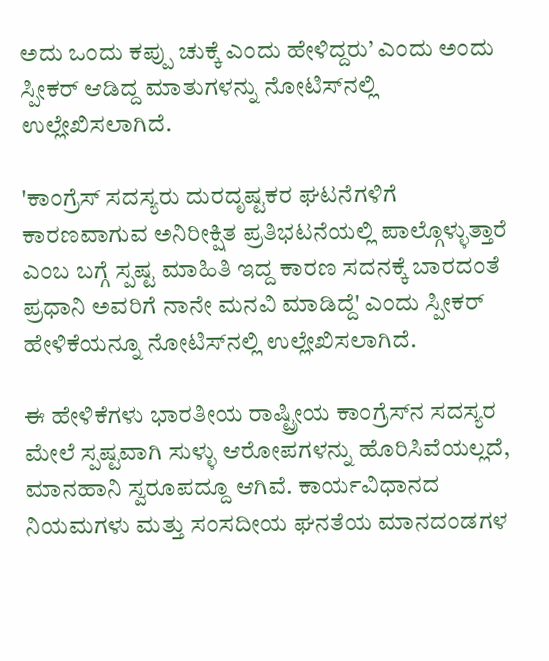ಅದು ಒಂದು ಕಪ್ಪು ಚುಕ್ಕೆ ಎಂದು ಹೇಳಿದ್ದರು’ ಎಂದು ಅಂದು ಸ್ಪೀಕರ್ ಆಡಿದ್ದ ಮಾತುಗಳನ್ನು ನೋಟಿಸ್‌ನಲ್ಲಿ ಉಲ್ಲೇಖಿಸಲಾಗಿದೆ.

'ಕಾಂಗ್ರೆಸ್ ಸದಸ್ಯರು ದುರದೃಷ್ಟಕರ ಘಟನೆಗಳಿಗೆ ಕಾರಣವಾಗುವ ಅನಿರೀಕ್ಷಿತ ಪ್ರತಿಭಟನೆಯಲ್ಲಿ ಪಾಲ್ಗೊಳ್ಳುತ್ತಾರೆ ಎಂಬ ಬಗ್ಗೆ ಸ್ಪಷ್ಟ ಮಾಹಿತಿ ಇದ್ದ ಕಾರಣ ಸದನಕ್ಕೆ ಬಾರದಂತೆ ಪ್ರಧಾನಿ ಅವರಿಗೆ ನಾನೇ ಮನವಿ ಮಾಡಿದ್ದೆ' ಎಂದು ಸ್ಪೀಕರ್ ಹೇಳಿಕೆಯನ್ನೂ ನೋಟಿಸ್‌ನಲ್ಲಿ ಉಲ್ಲೇಖಿಸಲಾಗಿದೆ.

ಈ ಹೇಳಿಕೆಗಳು ಭಾರತೀಯ ರಾಷ್ಟ್ರೀಯ ಕಾಂಗ್ರೆಸ್‌ನ ಸದಸ್ಯರ ಮೇಲೆ ಸ್ಪಷ್ಟವಾಗಿ ಸುಳ್ಳು ಆರೋಪಗಳನ್ನು ಹೊರಿಸಿವೆಯಲ್ಲದೆ, ಮಾನಹಾನಿ ಸ್ವರೂಪದ್ದೂ ಆಗಿವೆ. ಕಾರ್ಯವಿಧಾನದ ನಿಯಮಗಳು ಮತ್ತು ಸಂಸದೀಯ ಘನತೆಯ ಮಾನದಂಡಗಳ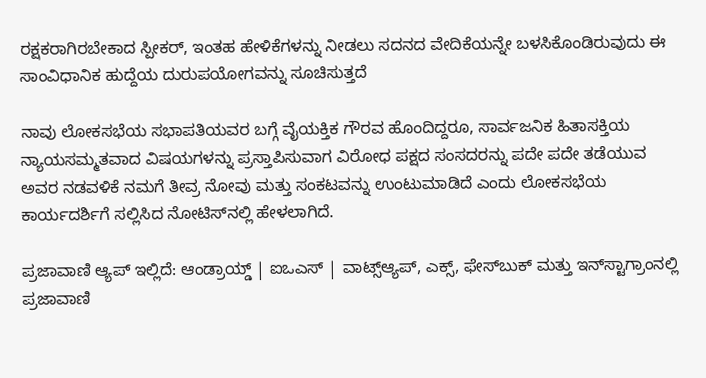ರಕ್ಷಕರಾಗಿರಬೇಕಾದ ಸ್ಪೀಕರ್, ಇಂತಹ ಹೇಳಿಕೆಗಳನ್ನು ನೀಡಲು ಸದನದ ವೇದಿಕೆಯನ್ನೇ ಬಳಸಿಕೊಂಡಿರುವುದು ಈ ಸಾಂವಿಧಾನಿಕ ಹುದ್ದೆಯ ದುರುಪಯೋಗವನ್ನು ಸೂಚಿಸುತ್ತದೆ

ನಾವು ಲೋಕಸಭೆಯ ಸಭಾಪತಿಯವರ ಬಗ್ಗೆ ವೈಯಕ್ತಿಕ ಗೌರವ ಹೊಂದಿದ್ದರೂ, ಸಾರ್ವಜನಿಕ ಹಿತಾಸಕ್ತಿಯ ನ್ಯಾಯಸಮ್ಮತವಾದ ವಿಷಯಗಳನ್ನು ಪ್ರಸ್ತಾಪಿಸುವಾಗ ವಿರೋಧ ಪಕ್ಷದ ಸಂಸದರನ್ನು ಪದೇ ಪದೇ ತಡೆಯುವ ಅವರ ನಡವಳಿಕೆ ನಮಗೆ ತೀವ್ರ ನೋವು ಮತ್ತು ಸಂಕಟವನ್ನು ಉಂಟುಮಾಡಿದೆ ಎಂದು ಲೋಕಸಭೆಯ ಕಾರ್ಯದರ್ಶಿಗೆ ಸಲ್ಲಿಸಿದ ನೋಟಿಸ್‌ನಲ್ಲಿ ಹೇಳಲಾಗಿದೆ.

ಪ್ರಜಾವಾಣಿ ಆ್ಯಪ್ ಇಲ್ಲಿದೆ: ಆಂಡ್ರಾಯ್ಡ್ | ಐಒಎಸ್ | ವಾಟ್ಸ್ಆ್ಯಪ್, ಎಕ್ಸ್, ಫೇಸ್‌ಬುಕ್ ಮತ್ತು ಇನ್‌ಸ್ಟಾಗ್ರಾಂನಲ್ಲಿ ಪ್ರಜಾವಾಣಿ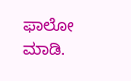ಫಾಲೋ ಮಾಡಿ.